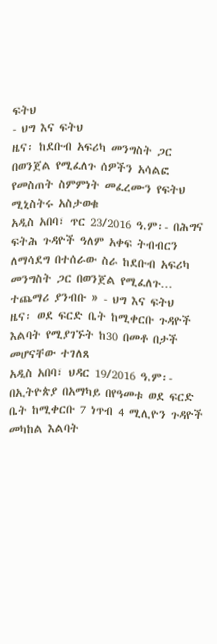ፍትህ
- ህግ እና ፍትህ
ዜና፡ ከደቡብ አፍሪካ መንግስት ጋር በወንጀል የሚፈለጉ ሰዎችን አሳልፎ የመስጠት ስምምነት መፈረሙን የፍትህ ሚኒስትሩ አስታወቁ
አዲስ አበባ፣ ጥር 23/2016 ዓ.ም፡- በሕግና ፍትሕ ጉዳዮች ዓለም አቀፍ ትብብርን ለማሳደግ በተሰራው ስራ ከደቡብ አፍሪካ መንግስት ጋር በወንጀል የሚፈለጉ…
ተጨማሪ ያንብቡ » - ህግ እና ፍትህ
ዜና፡ ወደ ፍርድ ቤት ከሚቀርቡ ጉዳዮች እልባት የሚያገኙት ከ30 በመቶ በታች መሆናቸው ተገለጸ
አዲስ አበባ፣ ህዳር 19/2016 ዓ.ም፡- በኢትዮጵያ በአማካይ በየዓመቱ ወደ ፍርድ ቤት ከሚቀርቡ 7 ነጥብ 4 ሚሊዮን ጉዳዮች መካከል እልባት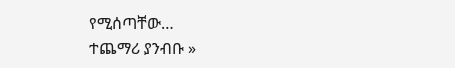የሚሰጣቸው…
ተጨማሪ ያንብቡ »